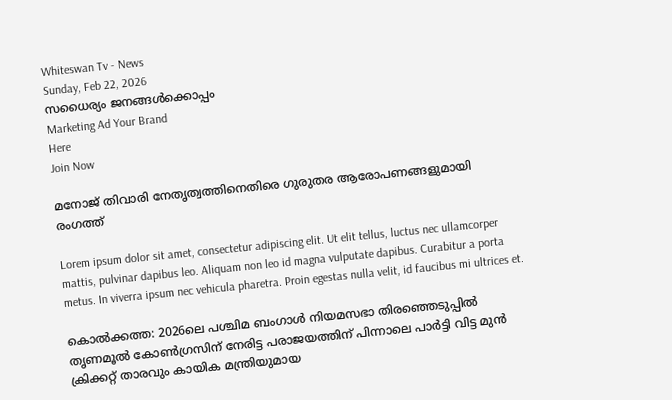Whiteswan Tv - News
Sunday, Feb 22, 2026
സധൈര്യം ജനങ്ങൾക്കൊപ്പം
Marketing Ad Your Brand
Here
Join Now

മനോജ് തിവാരി നേതൃത്വത്തിനെതിരെ ഗുരുതര ആരോപണങ്ങളുമായി രംഗത്ത്

Lorem ipsum dolor sit amet, consectetur adipiscing elit. Ut elit tellus, luctus nec ullamcorper mattis, pulvinar dapibus leo. Aliquam non leo id magna vulputate dapibus. Curabitur a porta metus. In viverra ipsum nec vehicula pharetra. Proin egestas nulla velit, id faucibus mi ultrices et.

കൊല്‍ക്കത്ത: 2026ലെ പശ്ചിമ ബംഗാൾ നിയമസഭാ തിരഞ്ഞെടുപ്പിൽ തൃണമൂൽ കോൺഗ്രസിന് നേരിട്ട പരാജയത്തിന് പിന്നാലെ പാർട്ടി വിട്ട മുൻ ക്രിക്കറ്റ് താരവും കായിക മന്ത്രിയുമായ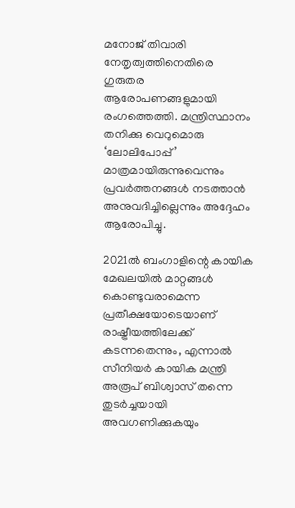മനോജ് തിവാരി നേതൃത്വത്തിനെതിരെ ഗുരുതര ആരോപണങ്ങളുമായി രംഗത്തെത്തി. മന്ത്രിസ്ഥാനം തനിക്കു വെറുമൊരു ‘ലോലിപോപ്പ്’ മാത്രമായിരുന്നുവെന്നും പ്രവർത്തനങ്ങൾ നടത്താൻ അനുവദിച്ചില്ലെന്നും അദ്ദേഹം ആരോപിച്ചു.

2021ൽ ബംഗാളിന്റെ കായിക മേഖലയിൽ മാറ്റങ്ങൾ കൊണ്ടുവരാമെന്ന പ്രതീക്ഷയോടെയാണ് രാഷ്ട്രീയത്തിലേക്ക് കടന്നതെന്നും, എന്നാൽ സീനിയർ കായിക മന്ത്രി അരൂപ് ബിശ്വാസ് തന്നെ തുടർച്ചയായി അവഗണിക്കുകയും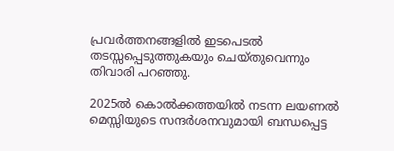പ്രവർത്തനങ്ങളിൽ ഇടപെടൽ തടസ്സപ്പെടുത്തുകയും ചെയ്തുവെന്നും തിവാരി പറഞ്ഞു.

2025ൽ കൊൽക്കത്തയിൽ നടന്ന ലയണൽ മെസ്സിയുടെ സന്ദർശനവുമായി ബന്ധപ്പെട്ട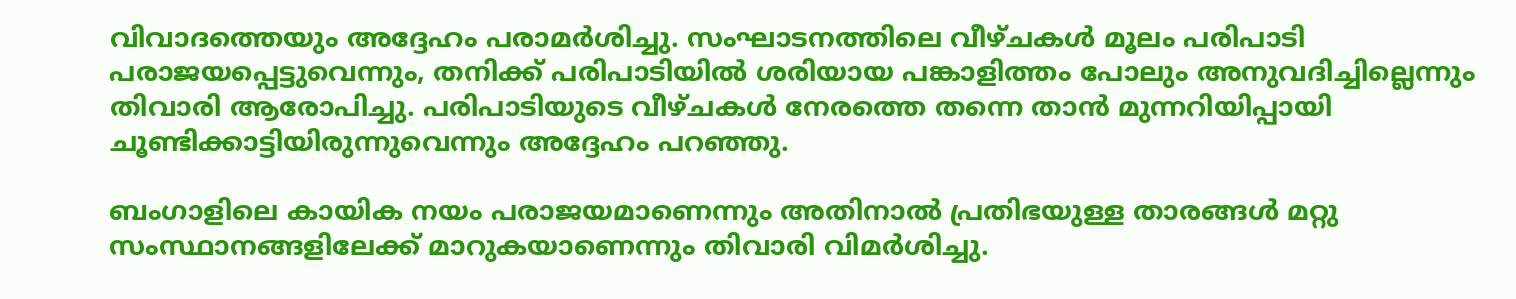വിവാദത്തെയും അദ്ദേഹം പരാമർശിച്ചു. സംഘാടനത്തിലെ വീഴ്ചകൾ മൂലം പരിപാടി പരാജയപ്പെട്ടുവെന്നും, തനിക്ക് പരിപാടിയിൽ ശരിയായ പങ്കാളിത്തം പോലും അനുവദിച്ചില്ലെന്നും തിവാരി ആരോപിച്ചു. പരിപാടിയുടെ വീഴ്ചകൾ നേരത്തെ തന്നെ താൻ മുന്നറിയിപ്പായി ചൂണ്ടിക്കാട്ടിയിരുന്നുവെന്നും അദ്ദേഹം പറഞ്ഞു.

ബംഗാളിലെ കായിക നയം പരാജയമാണെന്നും അതിനാൽ പ്രതിഭയുള്ള താരങ്ങൾ മറ്റു സംസ്ഥാനങ്ങളിലേക്ക് മാറുകയാണെന്നും തിവാരി വിമർശിച്ചു.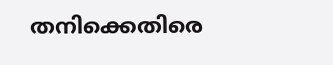തനിക്കെതിരെ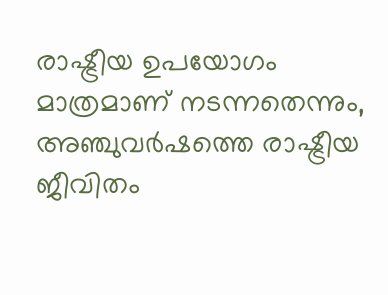രാഷ്ട്രീയ ഉപയോഗം മാത്രമാണ് നടന്നതെന്നും, അഞ്ചുവർഷത്തെ രാഷ്ട്രീയ ജീവിതം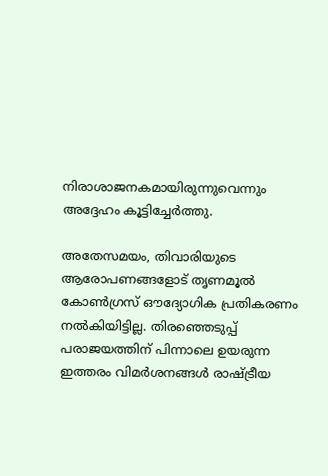നിരാശാജനകമായിരുന്നുവെന്നും അദ്ദേഹം കൂട്ടിച്ചേർത്തു.

അതേസമയം, തിവാരിയുടെ ആരോപണങ്ങളോട് തൃണമൂൽ കോൺഗ്രസ് ഔദ്യോഗിക പ്രതികരണം നൽകിയിട്ടില്ല. തിരഞ്ഞെടുപ്പ് പരാജയത്തിന് പിന്നാലെ ഉയരുന്ന ഇത്തരം വിമർശനങ്ങൾ രാഷ്ട്രീയ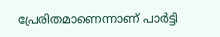പ്രേരിതമാണെന്നാണ് പാർട്ടി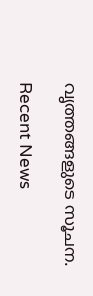വൃത്തങ്ങളുടെ സൂചന.

Recent News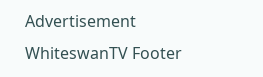Advertisement
WhiteswanTV Footer